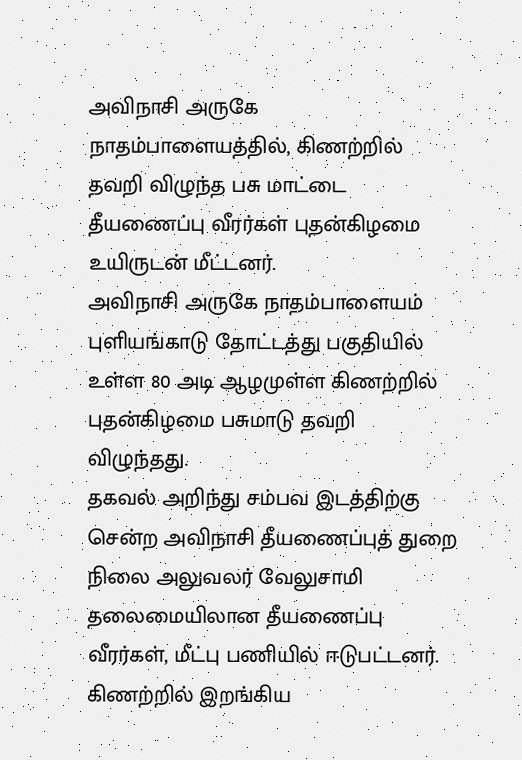அவிநாசி அருகே நாதம்பாளையத்தில், கிணற்றில் தவறி விழுந்த பசு மாட்டை தீயணைப்பு வீரர்கள் புதன்கிழமை உயிருடன் மீட்டனர்.
அவிநாசி அருகே நாதம்பாளையம் புளியங்காடு தோட்டத்து பகுதியில் உள்ள 80 அடி ஆழமுள்ள கிணற்றில் புதன்கிழமை பசுமாடு தவறி விழுந்தது.
தகவல் அறிந்து சம்பவ இடத்திற்கு சென்ற அவிநாசி தீயணைப்புத் துறை நிலை அலுவலர் வேலுசாமி தலைமையிலான தீயணைப்பு வீரர்கள், மீட்பு பணியில் ஈடுபட்டனர்.
கிணற்றில் இறங்கிய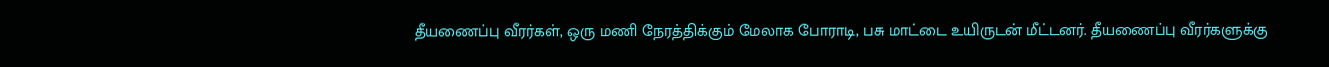தீயணைப்பு வீரர்கள், ஒரு மணி நேரத்திக்கும் மேலாக போராடி, பசு மாட்டை உயிருடன் மீட்டனர். தீயணைப்பு வீரர்களுக்கு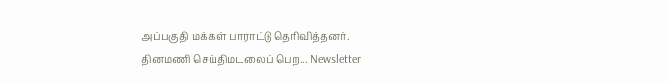அப்பகுதி மக்கள் பாராட்டு தெரிவித்தனர்.
தினமணி செய்திமடலைப் பெற... Newsletter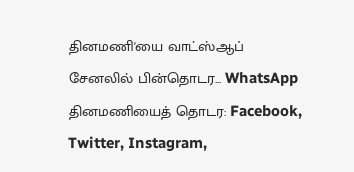தினமணி'யை வாட்ஸ்ஆப் சேனலில் பின்தொடர... WhatsApp
தினமணியைத் தொடர: Facebook, Twitter, Instagram,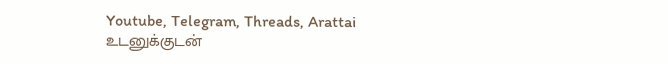Youtube, Telegram, Threads, Arattai
உடனுக்குடன்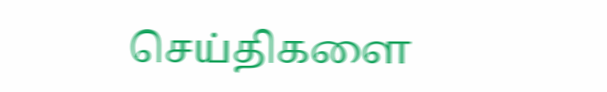செய்திகளை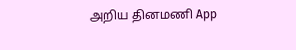அறிய தினமணி App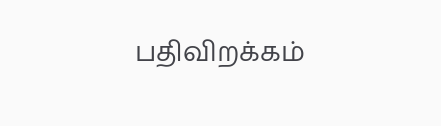பதிவிறக்கம்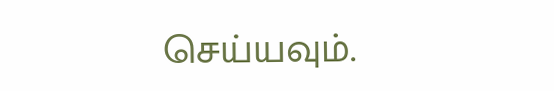செய்யவும்.